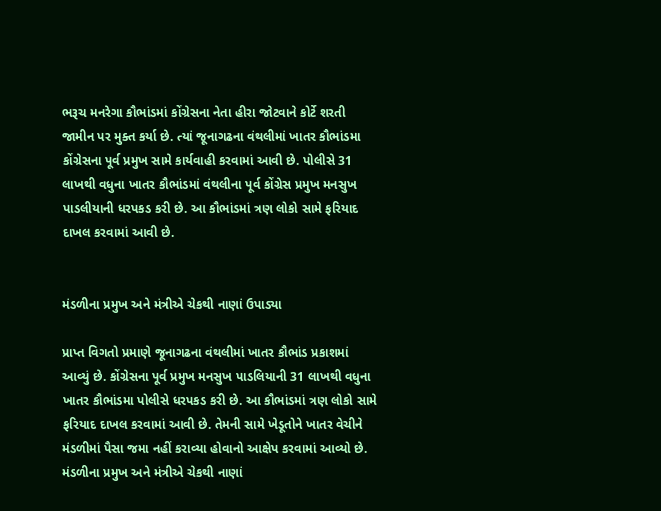ભરૂચ મનરેગા કૌભાંડમાં કોંગ્રેસના નેતા હીરા જોટવાને કોર્ટે શરતી જામીન પર મુક્ત કર્યા છે. ત્યાં જૂનાગઢના વંથલીમાં ખાતર કૌભાંડમા કોંગ્રેસના પૂર્વ પ્રમુખ સામે કાર્યવાહી કરવામાં આવી છે. પોલીસે 31 લાખથી વધુના ખાતર કૌભાંડમાં વંથલીના પૂર્વ કોંગ્રેસ પ્રમુખ મનસુખ પાડલીયાની ધરપકડ કરી છે. આ કૌભાંડમાં ત્રણ લોકો સામે ફરિયાદ દાખલ કરવામાં આવી છે.


મંડળીના પ્રમુખ અને મંત્રીએ ચેકથી નાણાં ઉપાડ્યા

પ્રાપ્ત વિગતો પ્રમાણે જૂનાગઢના વંથલીમાં ખાતર કૌભાંડ પ્રકાશમાં આવ્યું છે. કોંગ્રેસના પૂર્વ પ્રમુખ મનસુખ પાડલિયાની 31 લાખથી વધુના ખાતર કૌભાંડમા પોલીસે ધરપકડ કરી છે. આ કૌભાંડમાં ત્રણ લોકો સામે ફરિયાદ દાખલ કરવામાં આવી છે. તેમની સામે ખેડૂતોને ખાતર વેચીને મંડળીમાં પૈસા જમા નહીં કરાવ્યા હોવાનો આક્ષેપ કરવામાં આવ્યો છે. મંડળીના પ્રમુખ અને મંત્રીએ ચેકથી નાણાં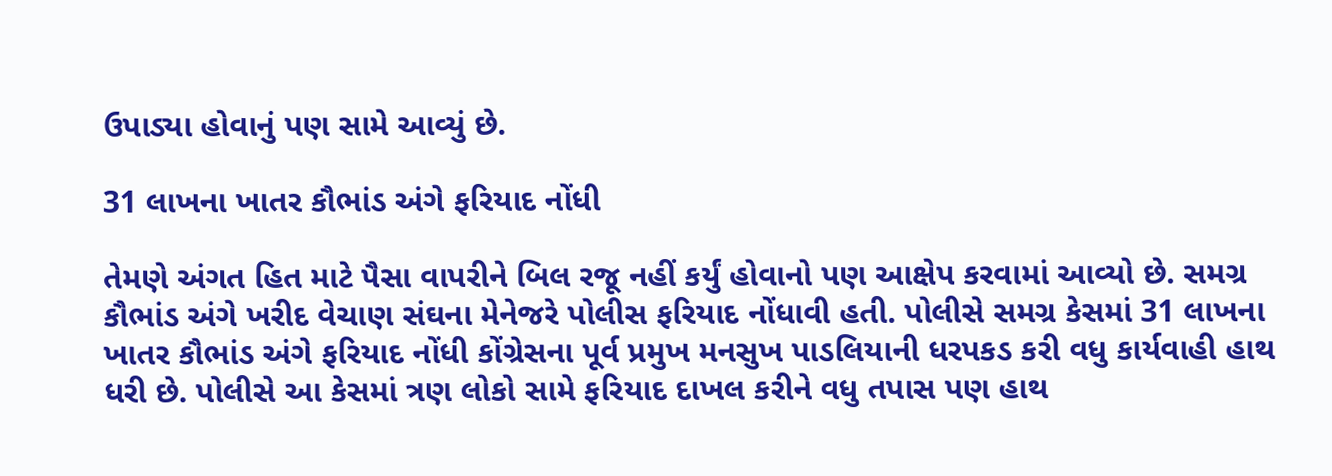ઉપાડ્યા હોવાનું પણ સામે આવ્યું છે.

31 લાખના ખાતર કૌભાંડ અંગે ફરિયાદ નોંધી

તેમણે અંગત હિત માટે પૈસા વાપરીને બિલ રજૂ નહીં કર્યું હોવાનો પણ આક્ષેપ કરવામાં આવ્યો છે. સમગ્ર કૌભાંડ અંગે ખરીદ વેચાણ સંઘના મેનેજરે પોલીસ ફરિયાદ નોંધાવી હતી. પોલીસે સમગ્ર કેસમાં 31 લાખના ખાતર કૌભાંડ અંગે ફરિયાદ નોંધી કોંગ્રેસના પૂર્વ પ્રમુખ મનસુખ પાડલિયાની ધરપકડ કરી વધુ કાર્યવાહી હાથ ધરી છે. પોલીસે આ કેસમાં ત્રણ લોકો સામે ફરિયાદ દાખલ કરીને વધુ તપાસ પણ હાથ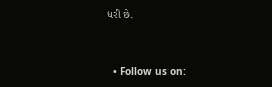ધરી છે.


  • Follow us on: